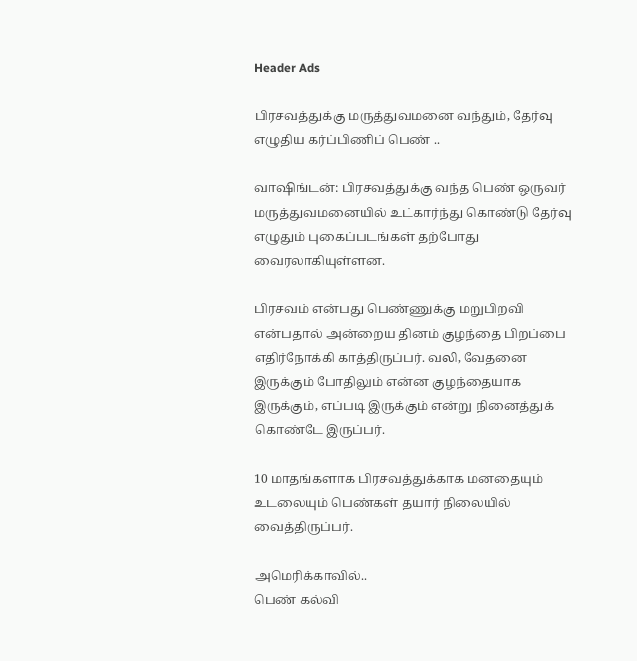Header Ads

பிரசவத்துக்கு மருத்துவமனை வந்தும், தேர்வு எழுதிய கர்ப்பிணிப் பெண் ..

வாஷிங்டன்: பிரசவத்துக்கு வந்த பெண் ஒருவர் மருத்துவமனையில் உட்கார்ந்து கொண்டு தேர்வு எழுதும் புகைப்படங்கள் தற்போது வைரலாகியுள்ளன.

பிரசவம் என்பது பெண்ணுக்கு மறுபிறவி என்பதால் அன்றைய தினம் குழந்தை பிறப்பை எதிர்நோக்கி காத்திருப்பர். வலி, வேதனை இருக்கும் போதிலும் என்ன குழந்தையாக இருக்கும், எப்படி இருக்கும் என்று நினைத்துக் கொண்டே இருப்பர்.

10 மாதங்களாக பிரசவத்துக்காக மனதையும் உடலையும் பெண்கள் தயார் நிலையில் வைத்திருப்பர்.

அமெரிக்காவில்..
பெண் கல்வி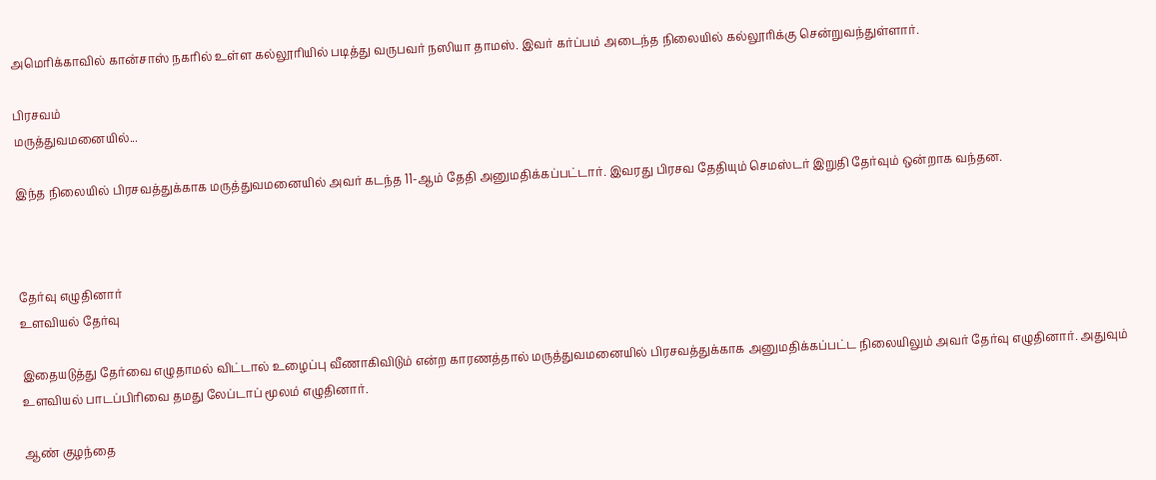அமெரிக்காவில் கான்சாஸ் நகரில் உள்ள கல்லூரியில் படித்து வருபவர் நஸியா தாமஸ். இவர் கர்ப்பம் அடைந்த நிலையில் கல்லூரிக்கு சென்றுவந்துள்ளார்.

பிரசவம்
மருத்துவமனையில்...

இந்த நிலையில் பிரசவத்துக்காக மருத்துவமனையில் அவர் கடந்த 11-ஆம் தேதி அனுமதிக்கப்பட்டார். இவரது பிரசவ தேதியும் செமஸ்டர் இறுதி தேர்வும் ஒன்றாக வந்தன.



தேர்வு எழுதினார்
உளவியல் தேர்வு

இதையடுத்து தேர்வை எழுதாமல் விட்டால் உழைப்பு வீணாகிவிடும் என்ற காரணத்தால் மருத்துவமனையில் பிரசவத்துக்காக அனுமதிக்கப்பட்ட நிலையிலும் அவர் தேர்வு எழுதினார். அதுவும் உளவியல் பாடப்பிரிவை தமது லேப்டாப் மூலம் எழுதினார்.

ஆண் குழந்தை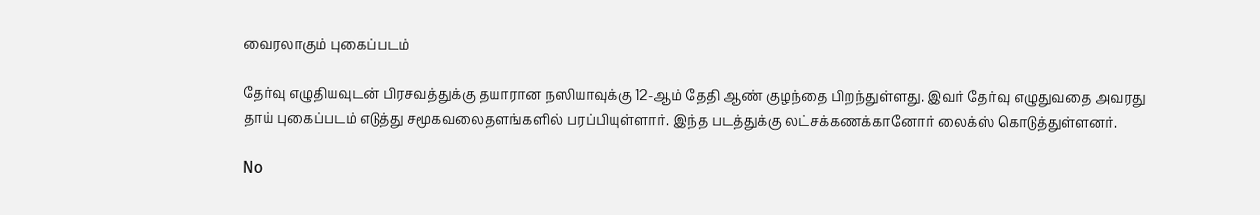வைரலாகும் புகைப்படம்

தேர்வு எழுதியவுடன் பிரசவத்துக்கு தயாரான நஸியாவுக்கு 12-ஆம் தேதி ஆண் குழந்தை பிறந்துள்ளது. இவர் தேர்வு எழுதுவதை அவரது தாய் புகைப்படம் எடுத்து சமூகவலைதளங்களில் பரப்பியுள்ளார். இந்த படத்துக்கு லட்சக்கணக்கானோர் லைக்ஸ் கொடுத்துள்ளனர்.

No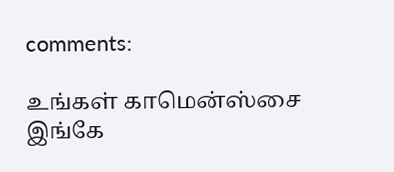comments:

உங்கள் காமென்ஸ்சை இங்கே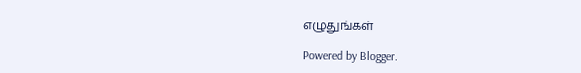எழுதுங்கள்

Powered by Blogger.